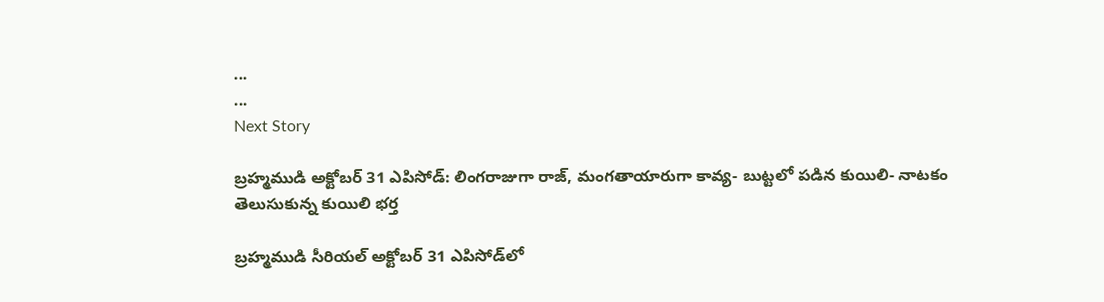...
...
Next Story

బ్రహ్మముడి అక్టోబర్ 31 ఎపిసోడ్: లింగరాజుగా రాజ్, మంగతాయారుగా కావ్య- బుట్టలో పడిన కుయిలి- నాటకం తెలుసుకున్న కుయిలి భర్త

బ్రహ్మముడి సీరియల్ అక్టోబర్ 31 ఎపిసోడ్‌లో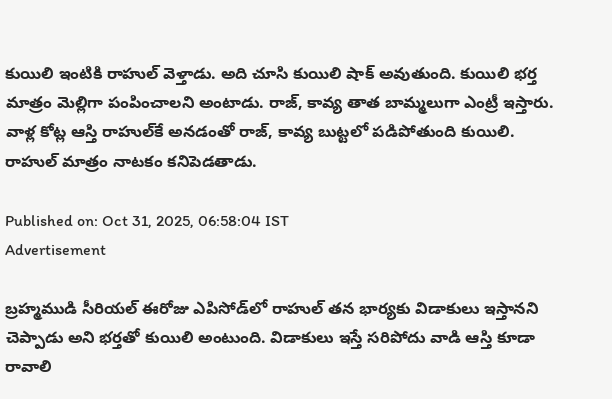కుయిలి ఇంటికి రాహుల్ వెళ్తాడు. అది చూసి కుయిలి షాక్ అవుతుంది. కుయిలి భర్త మాత్రం మెల్లిగా పంపించాలని అంటాడు. రాజ్, కావ్య తాత బామ్మలుగా ఎంట్రీ ఇస్తారు. వాళ్ల కోట్ల ఆస్తి రాహుల్‌కే అనడంతో రాజ్, కావ్య బుట్టలో పడిపోతుంది కుయిలి. రాహుల్ మాత్రం నాటకం కనిపెడతాడు.

Published on: Oct 31, 2025, 06:58:04 IST
Advertisement

బ్రహ్మముడి సీరియల్‌ ఈరోజు ఎపిసోడ్‌‌లో రాహుల్ తన భార్యకు విడాకులు ఇస్తానని చెప్పాడు అని భర్తతో కుయిలి అంటుంది. విడాకులు ఇస్తే సరిపోదు వాడి ఆస్తి కూడా రావాలి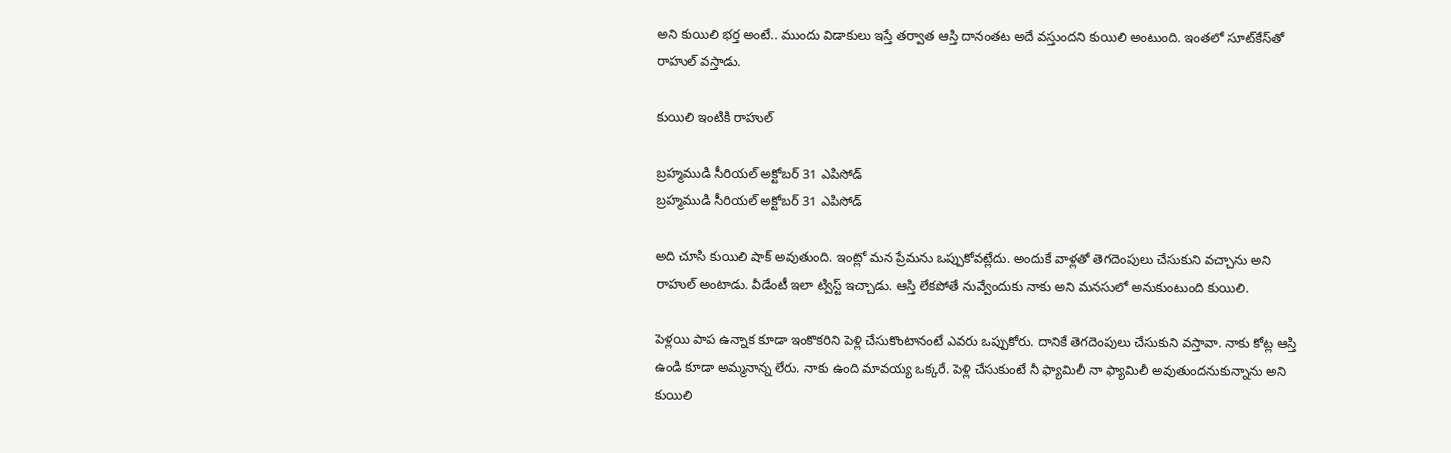అని కుయిలి భర్త అంటే.. ముందు విడాకులు ఇస్తే తర్వాత ఆస్తి దానంతట అదే వస్తుందని కుయిలి అంటుంది. ఇంతలో సూట్‌కేస్‌తో రాహుల్ వస్తాడు.

కుయిలి ఇంటికి రాహుల్

బ్రహ్మముడి సీరియల్‌ అక్టోబర్ 31 ఎపిసోడ్
బ్రహ్మముడి సీరియల్‌ అక్టోబర్ 31 ఎపిసోడ్

అది చూసి కుయిలి షాక్ అవుతుంది. ఇంట్లో మన ప్రేమను ఒప్పుకోవట్లేదు. అందుకే వాళ్లతో తెగదెంపులు చేసుకుని వచ్చాను అని రాహుల్ అంటాడు. వీడేంటీ ఇలా ట్విస్ట్ ఇచ్చాడు. ఆస్తి లేకపోతే నువ్వేందుకు నాకు అని మనసులో అనుకుంటుంది కుయిలి.

పెళ్లయి పాప ఉన్నాక కూడా ఇంకొకరిని పెళ్లి చేసుకొంటానంటే ఎవరు ఒప్పుకోరు. దానికే తెగదెంపులు చేసుకుని వస్తావా. నాకు కోట్ల ఆస్తి ఉండి కూడా అమ్మనాన్న లేరు. నాకు ఉంది మావయ్య ఒక్కరే. పెళ్లి చేసుకుంటే నీ ఫ్యామిలీ నా ఫ్యామిలీ అవుతుందనుకున్నాను అని కుయిలి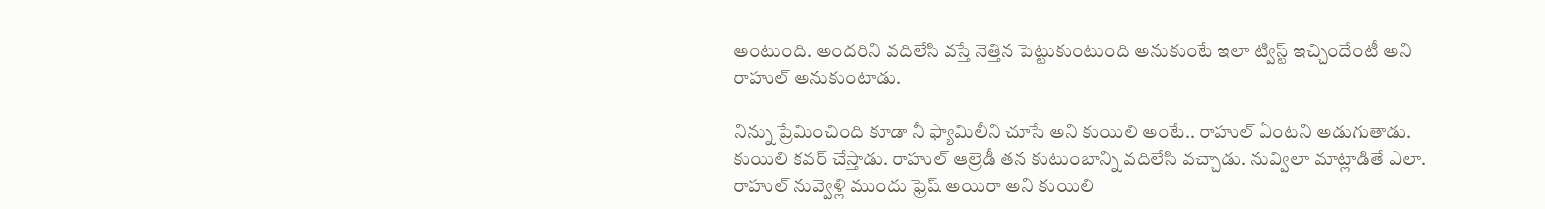అంటుంది. అందరిని వదిలేసి వస్తే నెత్తిన పెట్టుకుంటుంది అనుకుంటే ఇలా ట్విస్ట్ ఇచ్చిందేంటీ అని రాహుల్ అనుకుంటాడు.

నిన్ను ప్రేమించింది కూడా నీ ఫ్యామిలీని చూసే అని కుయిలి అంటే.. రాహుల్ ఏంటని అడుగుతాడు. కుయిలి కవర్ చేస్తాడు. రాహుల్ ఆల్రెడీ తన కుటుంబాన్ని వదిలేసి వచ్చాడు. నువ్విలా మాట్లాడితే ఎలా. రాహుల్ నువ్వెళ్లి ముందు ఫ్రెష్ అయిరా అని కుయిలి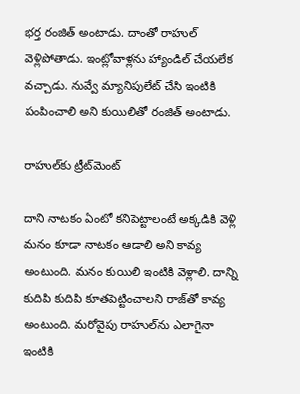భర్త రంజిత్ అంటాడు. దాంతో రాహుల్ వెళ్లిపోతాడు. ఇంట్లోవాళ్లను హ్యాండిల్ చేయలేక వచ్చాడు. నువ్వే మ్యానిపులేట్ చేసి ఇంటికి పంపించాలి అని కుయిలితో రంజిత్ అంటాడు.

రాహుల్‌కు ట్రీట్‌మెంట్

దాని నాటకం ఏంటో కనిపెట్టాలంటే అక్కడికి వెళ్లి మనం కూడా నాటకం ఆడాలి అని కావ్య అంటుంది. మనం కుయిలి ఇంటికి వెళ్లాలి. దాన్ని కుదిపి కుదిపి కూతపెట్టించాలని రాజ్‌తో కావ్య అంటుంది. మరోవైపు రాహుల్‌ను ఎలాగైనా ఇంటికి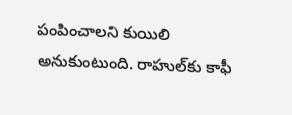పంపించాలని కుయిలి అనుకుంటుంది. రాహుల్‌కు కాఫీ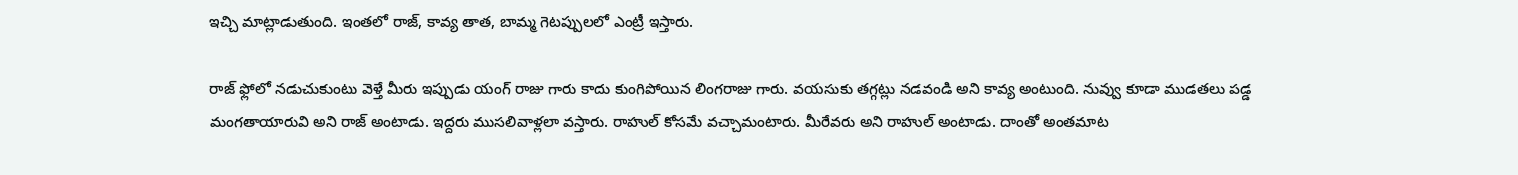ఇచ్చి మాట్లాడుతుంది. ఇంతలో రాజ్, కావ్య తాత, బామ్మ గెటప్పులలో ఎంట్రీ ఇస్తారు.

రాజ్ ఫ్లోలో నడుచుకుంటు వెళ్తే మీరు ఇప్పుడు యంగ్ రాజు గారు కాదు కుంగిపోయిన లింగరాజు గారు. వయసుకు తగ్గట్లు నడవండి అని కావ్య అంటుంది. నువ్వు కూడా ముడతలు పడ్డ మంగతాయారువి అని రాజ్ అంటాడు. ఇద్దరు ముసలివాళ్లలా వస్తారు. రాహుల్ కోసమే వచ్చామంటారు. మీరేవరు అని రాహుల్ అంటాడు. దాంతో అంతమాట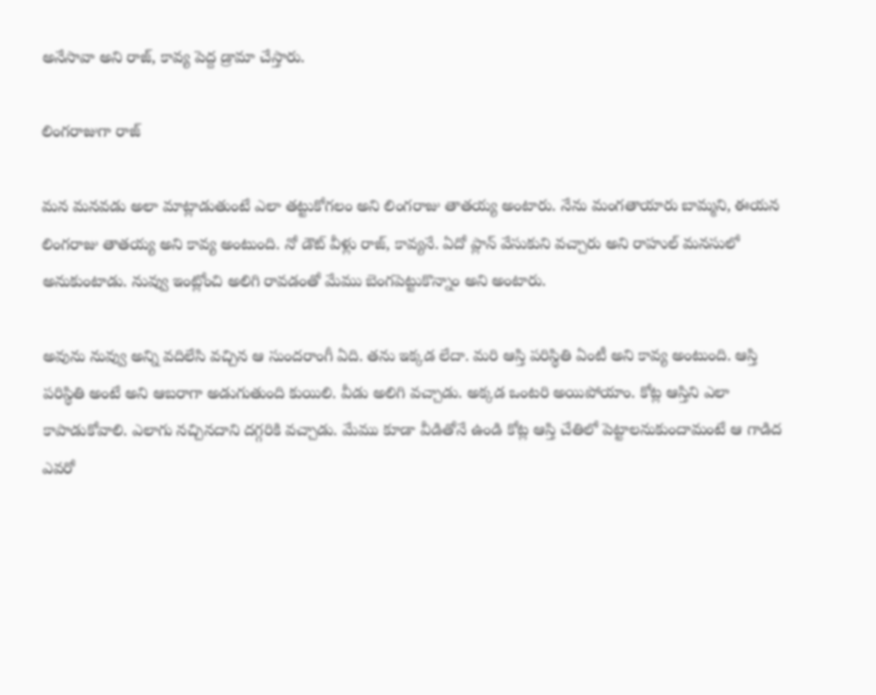అనేసావా అని రాజ్, కావ్య పెద్ద డ్రామా చేస్తారు.

లింగరాజుగా రాజ్

మన మనవడు అలా మాట్లాడుతుంటే ఎలా తట్టుకోగలం అని లింగరాజు తాతయ్య అంటారు. నేను మంగతాయారు బామ్మని, ఈయన లింగరాజు తాతయ్య అని కావ్య అంటుంది. నో డౌట్ వీళ్లు రాజ్, కావ్యనే. ఏదో ప్లాన్ వేసుకుని వచ్చారు అని రాహుల్ మనసులో అనుకుంటాడు. నువ్వు ఇంట్లోంచి అలిగి రావడంతో మేము బెంగపెట్టుకొన్నాం అని అంటారు.

అవును నువ్వు అన్ని వదిలేసి వచ్చిన ఆ సుందరాంగీ ఏది. తను ఇక్కడ లేదా. మరి ఆస్తి పరిస్థితి ఏంటీ అని కావ్య అంటుంది. ఆస్తి పరిస్థితి అంటే అని ఆబరాగా అడుగుతుంది కుయిలి. వీడు అలిగి వచ్చాడు. అక్కడ ఒంటరి అయిపోయాం. కోట్ల ఆస్తిని ఎలా కాపాడుకోవాలి. ఎలాగు నచ్చినదాని దగ్గరికి వచ్చాడు. మేము కూడా వీడితోనే ఉండి కోట్ల ఆస్తి చేతిలో పెట్టాలనుకుందామంటే ఆ గాడిద ఎవరో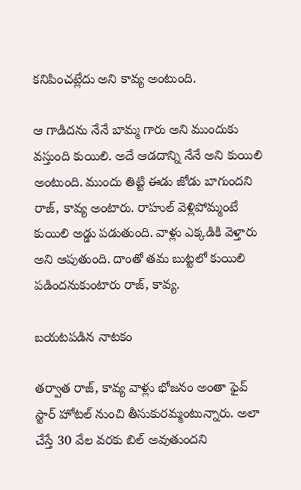కనిపించట్లేదు అని కావ్య అంటుంది.

ఆ గాడిదను నేనే బామ్మ గారు అని ముందుకు వస్తుంది కుయిలి. అదే ఆడదాన్ని నేనే అని కుయిలి అంటుంది. ముందు తిట్టి ఈడు జోడు బాగుందని రాజ్, కావ్య అంటారు. రాహుల్ వెళ్లిపోమ్మంటే కుయిలి అడ్డు పడుతుంది. వాళ్లు ఎక్కడికి వెళ్తారు అని ఆపుతుంది. దాంతో తమ బుట్టలో కుయిలి పడిందనుకుంటారు రాజ్, కావ్య.

బయటపడిన నాటకం

తర్వాత రాజ్, కావ్య వాళ్లు భోజనం అంతా ఫైవ్ స్టార్ హోటల్ నుంచి తీసుకురమ్మంటున్నారు. అలా చేస్తే 30 వేల వరకు బిల్ అవుతుందని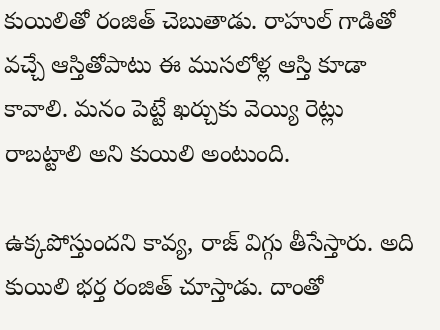కుయిలితో రంజిత్ చెబుతాడు. రాహుల్ గాడితో వచ్చే ఆస్తితోపాటు ఈ ముసలోళ్ల ఆస్తి కూడా కావాలి. మనం పెట్టే ఖర్చుకు వెయ్యి రెట్లు రాబట్టాలి అని కుయిలి అంటుంది.

ఉక్కపోస్తుందని కావ్య, రాజ్ విగ్గు తీసేస్తారు. అది కుయిలి భర్త రంజిత్ చూస్తాడు. దాంతో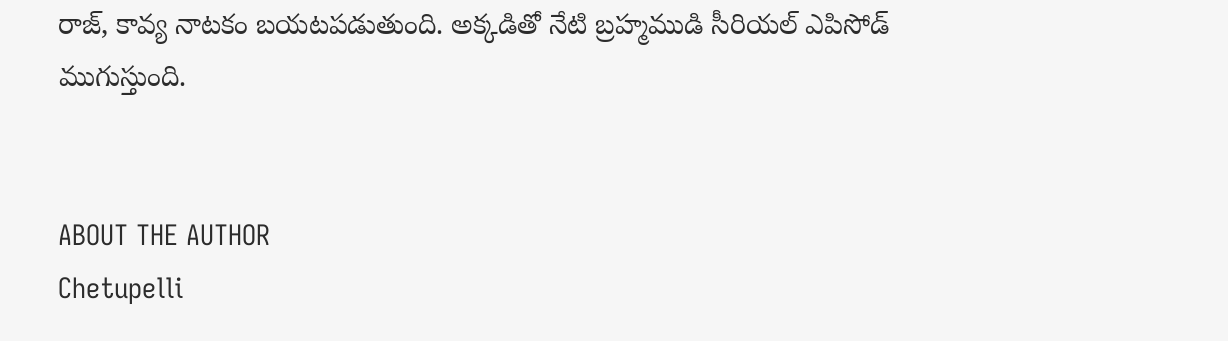రాజ్, కావ్య నాటకం బయటపడుతుంది. అక్కడితో నేటి బ్రహ్మముడి సీరియల్ ఎపిసోడ్ ముగుస్తుంది.


ABOUT THE AUTHOR
Chetupelli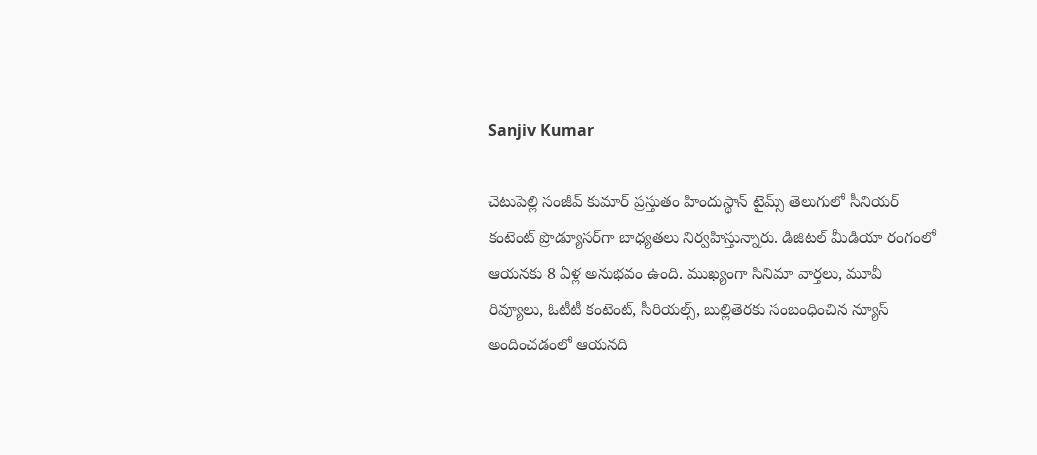Sanjiv Kumar

చెటుపెల్లి సంజీవ్ కుమార్ ప్రస్తుతం హిందుస్థాన్ టైమ్స్ తెలుగులో సీనియర్ కంటెంట్ ప్రొడ్యూసర్‌గా బాధ్యతలు నిర్వహిస్తున్నారు. డిజిటల్ మీడియా రంగంలో ఆయనకు 8 ఏళ్ల అనుభవం ఉంది. ముఖ్యంగా సినిమా వార్తలు, మూవీ రివ్యూలు, ఓటీటీ కంటెంట్, సీరియల్స్, బుల్లితెరకు సంబంధించిన న్యూస్ అందించడంలో ఆయనది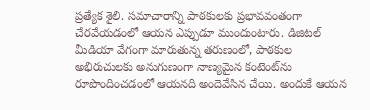ప్రత్యేక శైలి. సమాచారాన్ని పాఠకులకు ప్రభావవంతంగా చేరవేయడంలో ఆయన ఎప్పుడూ ముందుంటారు. డిజిటల్ మీడియా వేగంగా మారుతున్న తరుణంలో, పాఠకుల అభిరుచులకు అనుగుణంగా నాణ్యమైన కంటెంట్‌ను రూపొందించడంలో ఆయనది అందెవేసిన చేయి. అందుకే ఆయన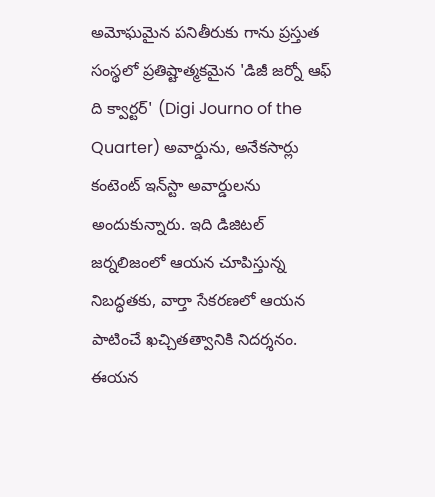అమోఘమైన పనితీరుకు గాను ప్రస్తుత సంస్థలో ప్రతిష్టాత్మకమైన 'డిజీ జర్నో ఆఫ్ ది క్వార్టర్' (Digi Journo of the Quarter) అవార్డును, అనేకసార్లు కంటెంట్ ఇన్‌స్టా అవార్డులను అందుకున్నారు. ఇది డిజిటల్ జర్నలిజంలో ఆయన చూపిస్తున్న నిబద్ధతకు, వార్తా సేకరణలో ఆయన పాటించే ఖచ్చితత్వానికి నిదర్శనం. ఈయన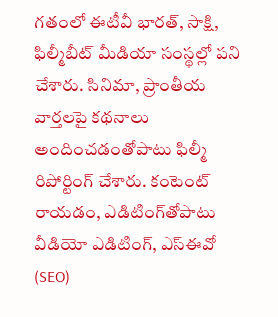గతంలో ఈటీవీ భారత్, సాక్షి, ఫిల్మీబీట్ మీడియా సంస్థల్లో పని చేశారు. సినిమా, ప్రాంతీయ వార్తలపై కథనాలు అందించడంతోపాటు ఫిల్మీ రిపోర్టింగ్ చేశారు. కంటెంట్ రాయడం, ఎడిటింగ్‌తోపాటు వీడియో ఎడిటింగ్, ఎస్‌ఈవో (SEO)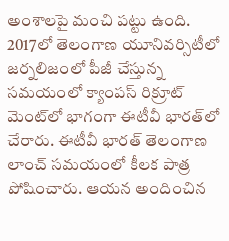అంశాలపై మంచి పట్టు ఉంది. 2017లో తెలంగాణ యూనివర్సిటీలో జర్నలిజంలో పీజీ చేస్తున్న సమయంలో క్యాంపస్ రిక్రూట్ మెంట్‌లో భాగంగా ఈటీవీ భారత్‌లో చేరారు. ఈటీవీ భారత్ తెలంగాణ లాంచ్ సమయంలో కీలక పాత్ర పోషించారు. ఆయన అందించిన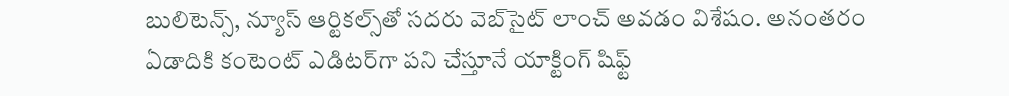బులిటెన్స్, న్యూస్ ఆర్టికల్స్‌తో సదరు వెబ్‌సైట్ లాంచ్ అవడం విశేషం. అనంతరం ఏడాదికి కంటెంట్ ఎడిటర్‌గా పని చేస్తూనే యాక్టింగ్ షిఫ్ట్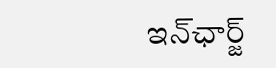ఇన్‌ఛార్జ్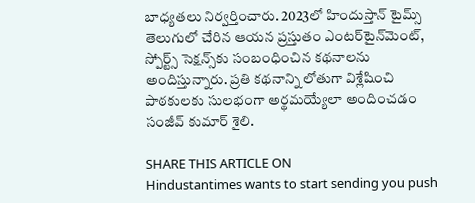బాధ్యతలు నిర్వర్తించారు. 2023లో హిందుస్తాన్ టైమ్స్ తెలుగులో చేరిన ఆయన ప్రస్తుతం ఎంటర్‌టైన్‌మెంట్, స్పోర్ట్స్ సెక్షన్స్‌కు సంబంధించిన కథనాలను అందిస్తున్నారు. ప్రతి కథనాన్ని లోతుగా విశ్లేషించి పాఠకులకు సులభంగా అర్థమయ్యేలా అందించడం సంజీవ్ కుమార్ శైలి.

SHARE THIS ARTICLE ON
Hindustantimes wants to start sending you push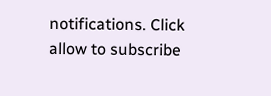notifications. Click allow to subscribe